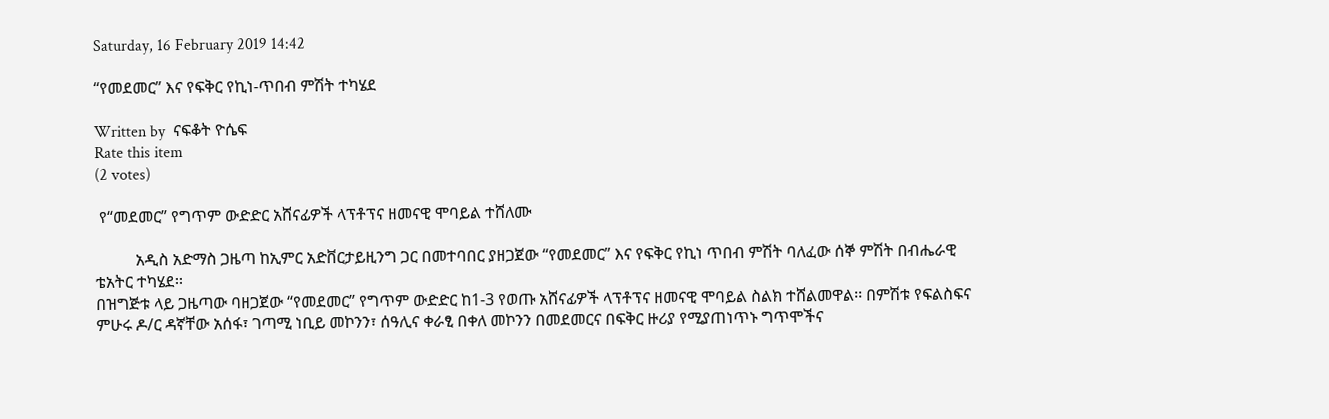Saturday, 16 February 2019 14:42

“የመደመር” እና የፍቅር የኪነ-ጥበብ ምሽት ተካሄደ

Written by  ናፍቆት ዮሴፍ
Rate this item
(2 votes)

 የ“መደመር” የግጥም ውድድር አሸናፊዎች ላፕቶፕና ዘመናዊ ሞባይል ተሸለሙ

          አዲስ አድማስ ጋዜጣ ከኢምር አድቨርታይዚንግ ጋር በመተባበር ያዘጋጀው “የመደመር” እና የፍቅር የኪነ ጥበብ ምሽት ባለፈው ሰኞ ምሽት በብሔራዊ ቴአትር ተካሄደ፡፡
በዝግጅቱ ላይ ጋዜጣው ባዘጋጀው “የመደመር” የግጥም ውድድር ከ1-3 የወጡ አሸናፊዎች ላፕቶፕና ዘመናዊ ሞባይል ስልክ ተሸልመዋል፡፡ በምሽቱ የፍልስፍና ምሁሩ ዶ/ር ዳኛቸው አሰፋ፣ ገጣሚ ነቢይ መኮንን፣ ሰዓሊና ቀራፂ በቀለ መኮንን በመደመርና በፍቅር ዙሪያ የሚያጠነጥኑ ግጥሞችና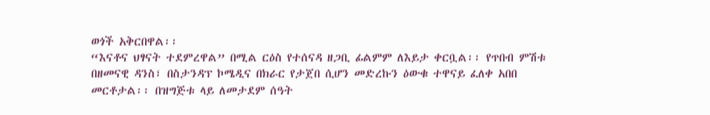ወጎች አቅርበዋል፡፡
“እናቶና ህፃናት ተደምረዋል” በሚል ርዕስ የተሰናዳ ዘጋቢ ፊልምም ለእይታ ቀርቧል፡፡ የጥበብ ምሽቱ በዘመናዊ ዳንስ፣ በስታንዳፕ ኮሜዲና በክራር የታጀበ ሲሆን መድረኩን ዕውቁ ተዋናይ ፈለቀ አበበ መርቶታል፡፡ በዝግጅቱ ላይ ለመታደም ሰዓት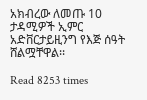አክብረው ለመጡ 10 ታዳሚዎች ኢምር አድቨርታይዚንግ የእጅ ሰዓት ሸልሟቸዋል፡፡

Read 8253 times